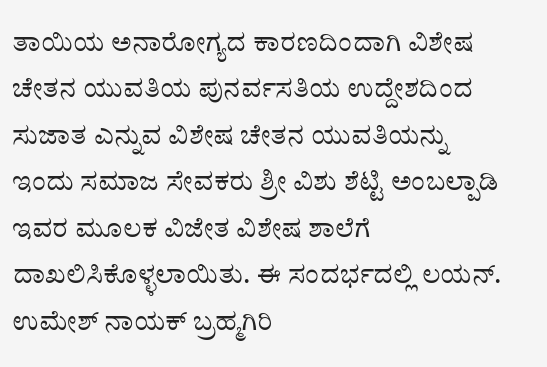ತಾಯಿಯ ಅನಾರೋಗ್ಯದ ಕಾರಣದಿಂದಾಗಿ ವಿಶೇಷ ಚೇತನ ಯುವತಿಯ ಪುನರ್ವಸತಿಯ ಉದ್ದೇಶದಿಂದ ಸುಜಾತ ಎನ್ನುವ ವಿಶೇಷ ಚೇತನ ಯುವತಿಯನ್ನು ಇಂದು ಸಮಾಜ ಸೇವಕರು ಶ್ರೀ ವಿಶು ಶೆಟ್ಟಿ ಅಂಬಲ್ಪಾಡಿ ಇವರ ಮೂಲಕ ವಿಜೇತ ವಿಶೇಷ ಶಾಲೆಗೆ ದಾಖಲಿಸಿಕೊಳ್ಳಲಾಯಿತು. ಈ ಸಂದರ್ಭದಲ್ಲಿ ಲಯನ್. ಉಮೇಶ್ ನಾಯಕ್ ಬ್ರಹ್ಮಗಿರಿ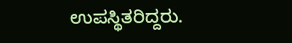ಉಪಸ್ಥಿತರಿದ್ದರು.